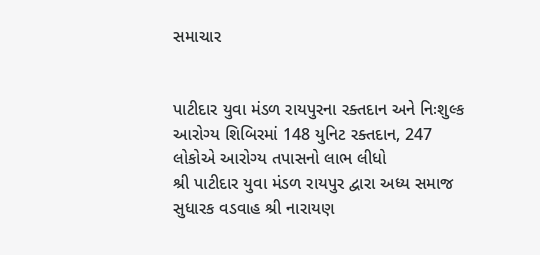સમાચાર


પાટીદાર યુવા મંડળ રાયપુરના રક્તદાન અને નિઃશુલ્ક આરોગ્ય શિબિરમાં 148 યુનિટ રક્તદાન, 247 લોકોએ આરોગ્ય તપાસનો લાભ લીધો
શ્રી પાટીદાર યુવા મંડળ રાયપુર દ્વારા અધ્ય સમાજ સુધારક વડવાહ શ્રી નારાયણ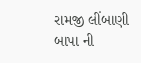રામજી લીંબાણી બાપા ની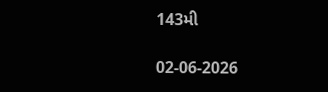143મી

02-06-2026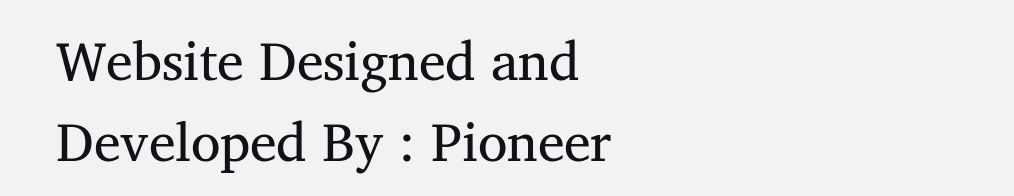Website Designed and Developed By : Pioneer